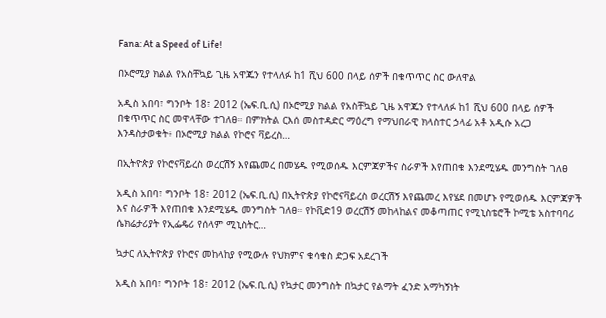Fana: At a Speed of Life!

በኦሮሚያ ክልል የአስቸኳይ ጊዜ አዋጁን የተላለፉ ከ1 ሺህ 600 በላይ ሰዎች በቁጥጥር ስር ውለዋል

አዲስ አበባ፣ ግንቦት 18፣ 2012 (ኤፍ.ቢ.ሲ) በኦሮሚያ ክልል የአስቸኳይ ጊዜ አዋጁን የተላለፉ ከ1 ሺህ 600 በላይ ሰዎች በቁጥጥር ስር መዋላቸው ተገለፀ። በምክትል ርእሰ መስተዳድር ማዕረግ የማህበራዊ ክላስተር ኃላፊ አቶ አዲሱ አረጋ እንዳስታወቁት፥ በኦሮሚያ ክልል የኮሮና ቫይረስ…

በኢትዮጵያ የኮሮናቫይረስ ወረርሽኝ እየጨመረ በመሄዱ የሚወሰዱ እርምጃዎችና ስራዎች እየጠበቁ እንደሚሄዱ መንግስት ገለፀ

አዲስ አበባ፣ ግንቦት 18፣ 2012 (ኤፍ.ቢ.ሲ) በኢትዮጵያ የኮሮናቫይረስ ወረርሽኝ እየጨመረ እየሄደ በመሆኑ የሚወሰዱ እርምጃዎች እና ስራዎች እየጠበቁ እንደሚሄዱ መንግስት ገለፀ። የኮቪድ19 ወረርሽኝ መከላከልና መቆጣጠር የሚኒስቴሮች ኮሚቴ አስተባባሪ ሴክሬታሪያት የኢፌዴሪ የሰላም ሚኒስትር…

ኳታር ለኢትዮጵያ የኮሮና መከላከያ የሚውሉ የህክምና ቁሳቁስ ድጋፍ አደረገች

አዲስ አበባ፣ ግንቦት 18፣ 2012 (ኤፍ.ቢ.ሲ) የኳታር መንግስት በኳታር የልማት ፈንድ አማካኝነት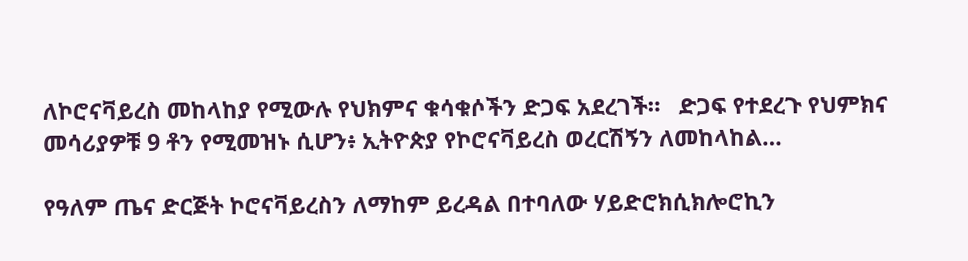ለኮሮናቫይረስ መከላከያ የሚውሉ የህክምና ቁሳቁሶችን ድጋፍ አደረገች።   ድጋፍ የተደረጉ የህምክና መሳሪያዎቹ 9 ቶን የሚመዝኑ ሲሆን፥ ኢትዮጵያ የኮሮናቫይረስ ወረርሽኝን ለመከላከል…

የዓለም ጤና ድርጅት ኮሮናቫይረስን ለማከም ይረዳል በተባለው ሃይድሮክሲክሎሮኪን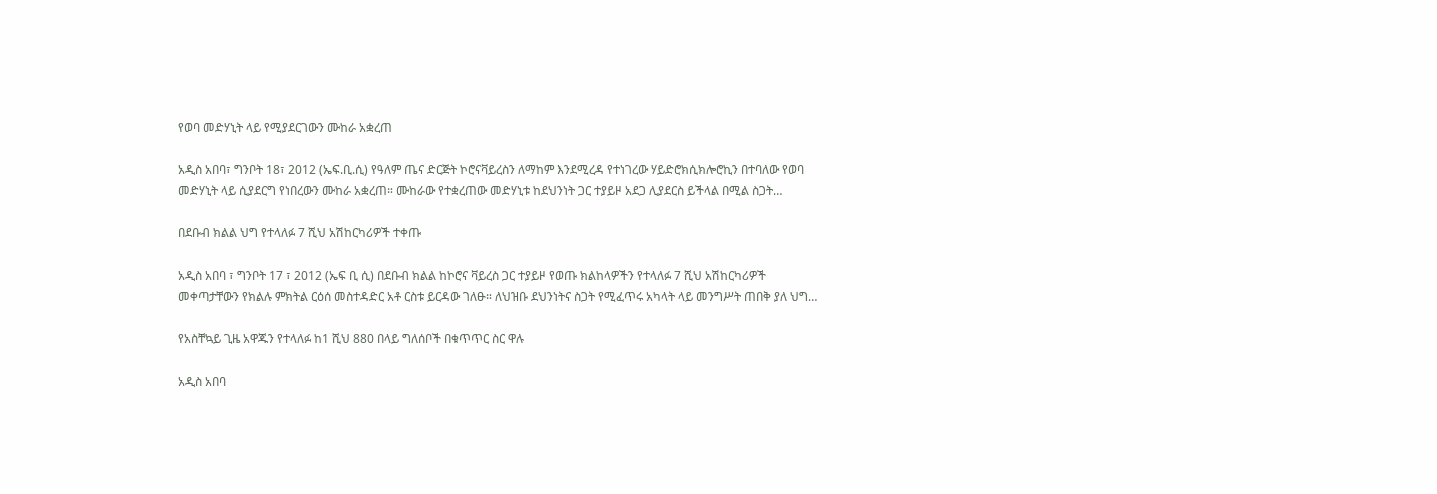የወባ መድሃኒት ላይ የሚያደርገውን ሙከራ አቋረጠ

አዲስ አበባ፣ ግንቦት 18፣ 2012 (ኤፍ.ቢ.ሲ) የዓለም ጤና ድርጅት ኮሮናቫይረስን ለማከም እንደሚረዳ የተነገረው ሃይድሮክሲክሎሮኪን በተባለው የወባ መድሃኒት ላይ ሲያደርግ የነበረውን ሙከራ አቋረጠ። ሙከራው የተቋረጠው መድሃኒቱ ከደህንነት ጋር ተያይዞ አደጋ ሊያደርስ ይችላል በሚል ስጋት…

በደቡብ ክልል ህግ የተላለፉ 7 ሺህ አሽከርካሪዎች ተቀጡ

አዲስ አበባ ፣ ግንቦት 17 ፣ 2012 (ኤፍ ቢ ሲ) በደቡብ ክልል ከኮሮና ቫይረስ ጋር ተያይዞ የወጡ ክልከላዎችን የተላለፉ 7 ሺህ አሽከርካሪዎች መቀጣታቸውን የክልሉ ምክትል ርዕሰ መስተዳድር አቶ ርስቱ ይርዳው ገለፁ። ለህዝቡ ደህንነትና ስጋት የሚፈጥሩ አካላት ላይ መንግሥት ጠበቅ ያለ ህግ…

የአስቸኳይ ጊዜ አዋጁን የተላለፉ ከ1 ሺህ 880 በላይ ግለሰቦች በቁጥጥር ስር ዋሉ

አዲስ አበባ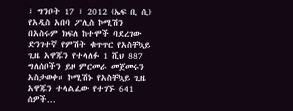፣ ግንቦት 17 ፣ 2012 (ኤፍ ቢ ሲ) የአዲስ አበባ ፖሊስ ኮሚሽን በአስሩም ክፍለ ከተሞች ባደረገው ድንገተኛ የምሽት ቁጥጥር የአስቸኳይ ጊዜ አዋጁን የተላለፉ 1 ሺህ 887 ግለሰቦችን ይዞ ምርመራ መጀመሩን አስታወቀ። ኮሚሽኑ የአስቸኳይ ጊዜ አዋጁን ተላልፈው የተገኙ 641 ሰዎች…